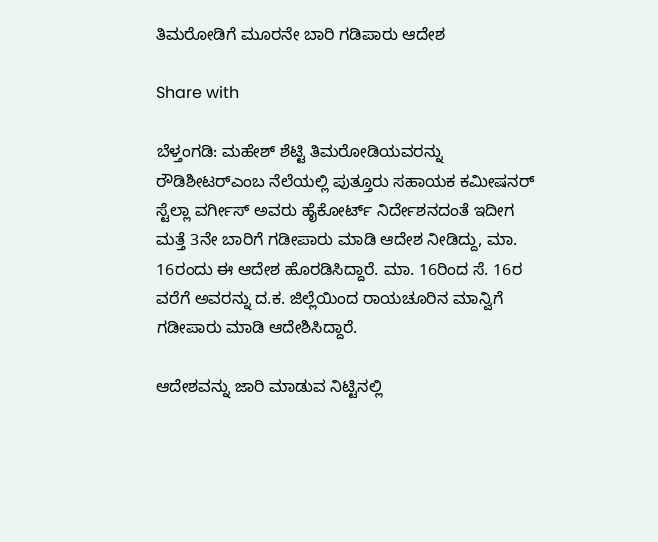ತಿಮರೋಡಿಗೆ ಮೂರನೇ ಬಾರಿ ಗಡಿಪಾರು ಆದೇಶ

Share with

ಬೆಳ್ತಂಗಡಿ: ಮಹೇಶ್‌ ಶೆಟ್ಟಿ ತಿಮರೋಡಿಯವರನ್ನು ರೌಡಿಶೀಟರ್‌ಎಂಬ ನೆಲೆಯಲ್ಲಿ ಪುತ್ತೂರು ಸಹಾಯಕ ಕಮೀಷನರ್ ಸ್ಟೆಲ್ಲಾ ವರ್ಗೀಸ್ ಅವರು ಹೈಕೋರ್ಟ್ ನಿರ್ದೇಶನದಂತೆ ಇದೀಗ ಮತ್ತೆ 3ನೇ ಬಾರಿಗೆ ಗಡೀಪಾರು ಮಾಡಿ ಆದೇಶ ನೀಡಿದ್ದು, ಮಾ. 16ರಂದು ಈ ಆದೇಶ ಹೊರಡಿಸಿದ್ದಾರೆ. ಮಾ. 16ರಿಂದ ಸೆ. 16ರ ವರೆಗೆ ಅವರನ್ನು ದ.ಕ. ಜಿಲ್ಲೆಯಿಂದ ರಾಯಚೂರಿನ ಮಾನ್ವಿಗೆ ಗಡೀಪಾರು ಮಾಡಿ ಆದೇಶಿಸಿದ್ದಾರೆ.

ಆದೇಶವನ್ನು ಜಾರಿ ಮಾಡುವ ನಿಟ್ಟಿನಲ್ಲಿ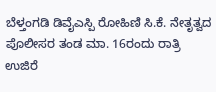ಬೆಳ್ತಂಗಡಿ ಡಿವೈಎಸ್ಪಿ ರೋಹಿಣಿ ಸಿ.ಕೆ. ನೇತೃತ್ವದ ಪೊಲೀಸರ ತಂಡ ಮಾ. 16ರಂದು ರಾತ್ರಿ ಉಜಿರೆ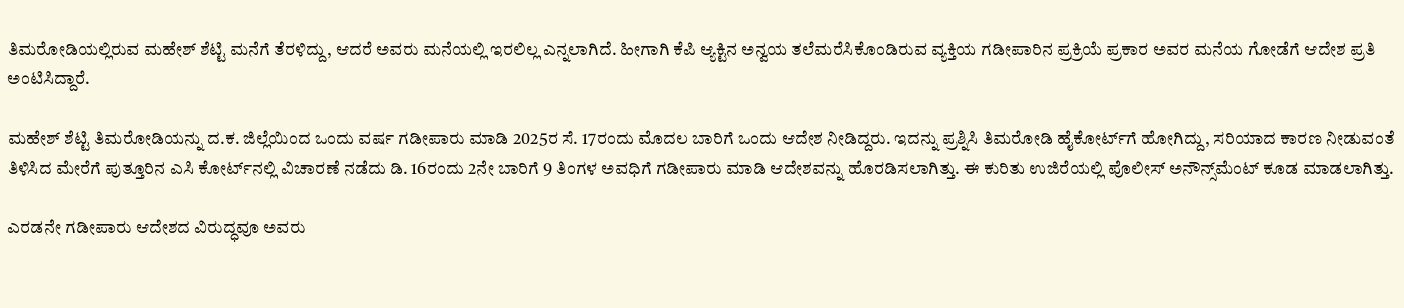ತಿಮರೋಡಿಯಲ್ಲಿರುವ ಮಹೇಶ್ ಶೆಟ್ಟಿ ಮನೆಗೆ ತೆರಳಿದ್ದು, ಆದರೆ ಅವರು ಮನೆಯಲ್ಲಿ ಇರಲಿಲ್ಲ ಎನ್ನಲಾಗಿದೆ. ಹೀಗಾಗಿ ಕೆಪಿ ಆ್ಯಕ್ಟಿನ ಅನ್ವಯ ತಲೆಮರೆಸಿಕೊಂಡಿರುವ ವ್ಯಕ್ತಿಯ ಗಡೀಪಾರಿನ ಪ್ರಕ್ರಿಯೆ ಪ್ರಕಾರ ಅವರ ಮನೆಯ ಗೋಡೆಗೆ ಆದೇಶ ಪ್ರತಿ ಅಂಟಿಸಿದ್ದಾರೆ.

ಮಹೇಶ್ ಶೆಟ್ಟಿ ತಿಮರೋಡಿಯನ್ನು ದ.ಕ. ಜಿಲ್ಲೆಯಿಂದ ಒಂದು ವರ್ಷ ಗಡೀಪಾರು ಮಾಡಿ 2025ರ ಸೆ. 17ರಂದು ಮೊದಲ ಬಾರಿಗೆ ಒಂದು ಆದೇಶ ನೀಡಿದ್ದರು. ಇದನ್ನು ಪ್ರಶ್ನಿಸಿ ತಿಮರೋಡಿ ಹೈಕೋರ್ಟ್‌ಗೆ ಹೋಗಿದ್ದು, ಸರಿಯಾದ ಕಾರಣ ನೀಡುವಂತೆ ತಿಳಿಸಿದ ಮೇರೆಗೆ ಪುತ್ತೂರಿನ ಎಸಿ ಕೋರ್ಟ್‌ನಲ್ಲಿ ವಿಚಾರಣೆ ನಡೆದು ಡಿ. 16ರಂದು 2ನೇ ಬಾರಿಗೆ 9 ತಿಂಗಳ ಅವಧಿಗೆ ಗಡೀಪಾರು ಮಾಡಿ ಆದೇಶವನ್ನು ಹೊರಡಿಸಲಾಗಿತ್ತು. ಈ ಕುರಿತು ಉಜಿರೆಯಲ್ಲಿ ಪೊಲೀಸ್ ಅನೌನ್ಸ್‌ಮೆಂಟ್ ಕೂಡ ಮಾಡಲಾಗಿತ್ತು.

ಎರಡನೇ ಗಡೀಪಾರು ಆದೇಶದ ವಿರುದ್ಧವೂ ಅವರು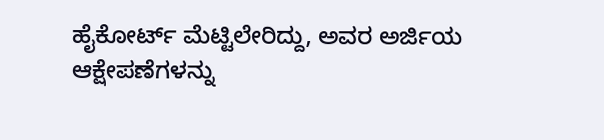ಹೈಕೋರ್ಟ್ ಮೆಟ್ಟಿಲೇರಿದ್ದು, ಅವರ ಅರ್ಜಿಯ ಆಕ್ಷೇಪಣೆಗಳನ್ನು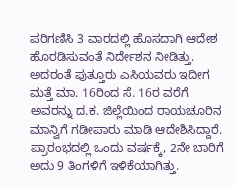ಪರಿಗಣಿಸಿ 3 ವಾರದಲ್ಲಿ ಹೊಸದಾಗಿ ಆದೇಶ ಹೊರಡಿಸುವಂತೆ ನಿರ್ದೇಶನ ನೀಡಿತ್ತು. ಅದರಂತೆ ಪುತ್ತೂರು ಎಸಿಯವರು ಇದೀಗ ಮತ್ತೆ ಮಾ. 16ರಿಂದ ಸೆ. 16ರ ವರೆಗೆ ಅವರನ್ನು ದ.ಕ. ಜಿಲ್ಲೆಯಿಂದ ರಾಯಚೂರಿನ ಮಾನ್ವಿಗೆ ಗಡೀಪಾರು ಮಾಡಿ ಆದೇಶಿಸಿದ್ದಾರೆ. ಪ್ರಾರಂಭದಲ್ಲಿ ಒಂದು ವರ್ಷಕ್ಕೆ, 2ನೇ ಬಾರಿಗೆ ಅದು 9 ತಿಂಗಳಿಗೆ ಇಳಿಕೆಯಾಗಿತ್ತು.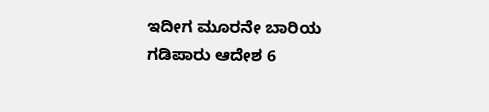ಇದೀಗ ಮೂರನೇ ಬಾರಿಯ ಗಡಿಪಾರು ಆದೇಶ 6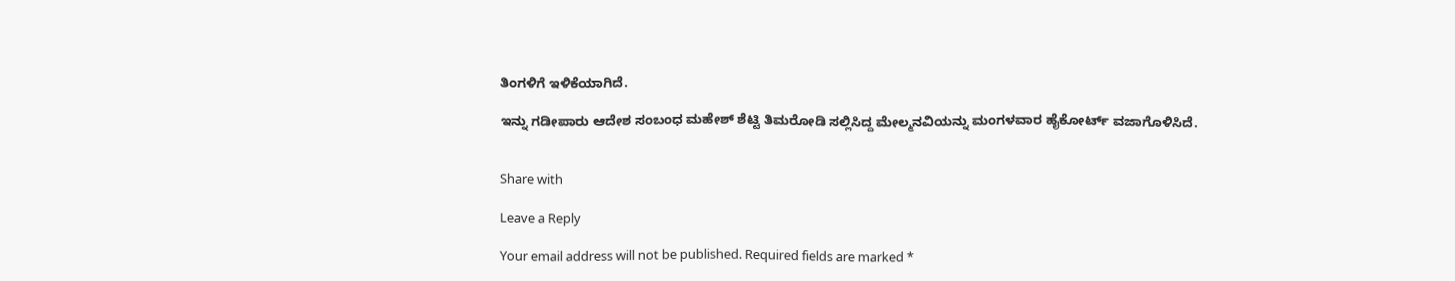ತಿಂಗಳಿಗೆ ಇಳಿಕೆಯಾಗಿದೆ.

ಇನ್ನು ಗಡೀಪಾರು ಆದೇಶ ಸಂಬಂಧ ಮಹೇಶ್ ಶೆಟ್ಟಿ ತಿಮರೋಡಿ ಸಲ್ಲಿಸಿದ್ದ ಮೇಲ್ಮನವಿಯನ್ನು ಮಂಗಳವಾರ ಹೈಕೋರ್ಟ್ ವಜಾಗೊಳಿಸಿದೆ.


Share with

Leave a Reply

Your email address will not be published. Required fields are marked *